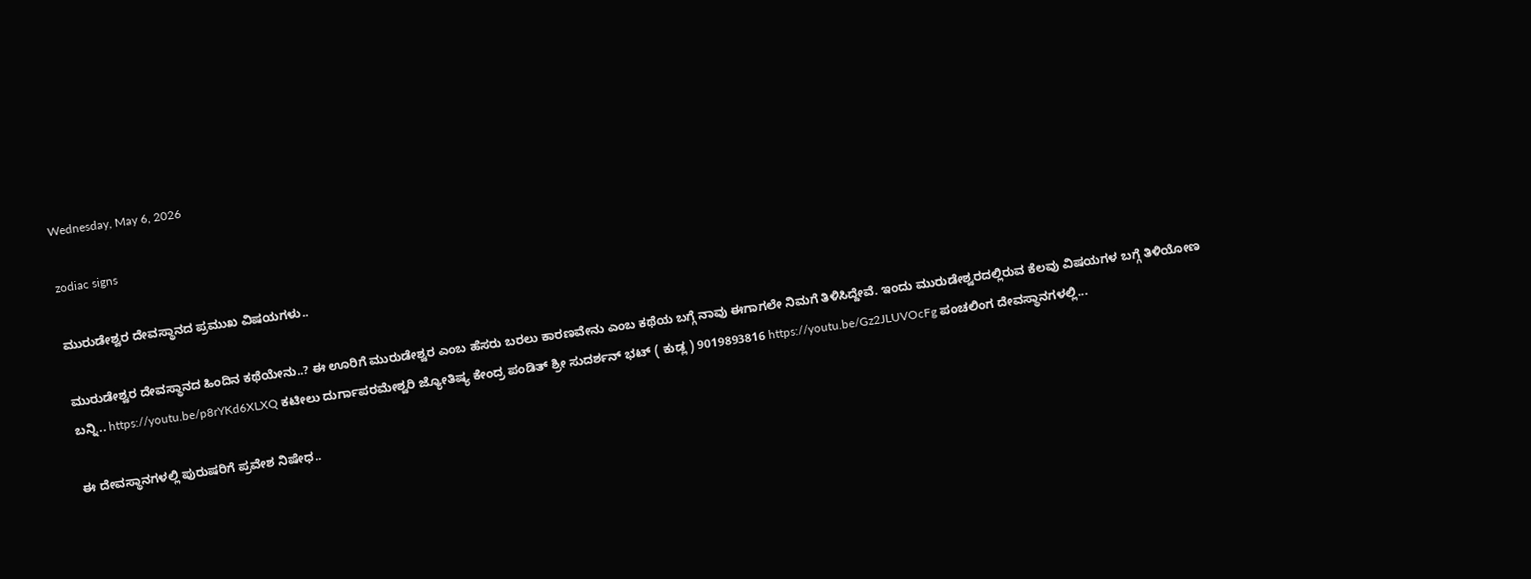Wednesday, May 6, 2026

zodiac signs

ಮುರುಡೇಶ್ವರ ದೇವಸ್ಥಾನದ ಪ್ರಮುಖ ವಿಷಯಗಳು..

ಮುರುಡೇಶ್ವರ ದೇವಸ್ಥಾನದ ಹಿಂದಿನ ಕಥೆಯೇನು..? ಈ ಊರಿಗೆ ಮುರುಡೇಶ್ವರ ಎಂಬ ಹೆಸರು ಬರಲು ಕಾರಣವೇನು ಎಂಬ ಕಥೆಯ ಬಗ್ಗೆ ನಾವು ಈಗಾಗಲೇ ನಿಮಗೆ ತಿಳಿಸಿದ್ದೇವೆ. ಇಂದು ಮುರುಡೇಶ್ವರದಲ್ಲಿರುವ ಕೆಲವು ವಿಷಯಗಳ ಬಗ್ಗೆ ತಿಳಿಯೋಣ ಬನ್ನಿ.. https://youtu.be/p8rYKd6XLXQ ಕಟೀಲು ದುರ್ಗಾಪರಮೇಶ್ವರಿ ಜ್ಯೋತಿಷ್ಯ ಕೇಂದ್ರ ಪಂಡಿತ್ ಶ್ರೀ ಸುದರ್ಶನ್ ಭಟ್ ( ಕುಡ್ಲ ) 9019893816 https://youtu.be/Gz2JLUVOcFg ಪಂಚಲಿಂಗ ದೇವಸ್ಥಾನಗಳಲ್ಲಿ...

ಈ ದೇವಸ್ಥಾನಗಳಲ್ಲಿ ಪುರುಷರಿಗೆ ಪ್ರವೇಶ ನಿಷೇಧ..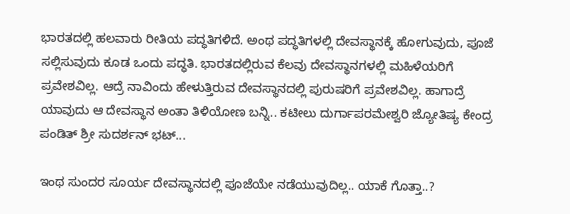ಭಾರತದಲ್ಲಿ ಹಲವಾರು ರೀತಿಯ ಪದ್ಧತಿಗಳಿದೆ. ಅಂಥ ಪದ್ಧತಿಗಳಲ್ಲಿ ದೇವಸ್ಥಾನಕ್ಕೆ ಹೋಗುವುದು, ಪೂಜೆ ಸಲ್ಲಿಸುವುದು ಕೂಡ ಒಂದು ಪದ್ಧತಿ. ಭಾರತದಲ್ಲಿರುವ ಕೆಲವು ದೇವಸ್ಥಾನಗಳಲ್ಲಿ ಮಹಿಳೆಯರಿಗೆ ಪ್ರವೇಶವಿಲ್ಲ. ಆದ್ರೆ ನಾವಿಂದು ಹೇಳುತ್ತಿರುವ ದೇವಸ್ಥಾನದಲ್ಲಿ ಪುರುಷರಿಗೆ ಪ್ರವೇಶವಿಲ್ಲ. ಹಾಗಾದ್ರೆ ಯಾವುದು ಆ ದೇವಸ್ಥಾನ ಅಂತಾ ತಿಳಿಯೋಣ ಬನ್ನಿ.. ಕಟೀಲು ದುರ್ಗಾಪರಮೇಶ್ವರಿ ಜ್ಯೋತಿಷ್ಯ ಕೇಂದ್ರ ಪಂಡಿತ್ ಶ್ರೀ ಸುದರ್ಶನ್ ಭಟ್...

ಇಂಥ ಸುಂದರ ಸೂರ್ಯ ದೇವಸ್ಥಾನದಲ್ಲಿ ಪೂಜೆಯೇ ನಡೆಯುವುದಿಲ್ಲ.. ಯಾಕೆ ಗೊತ್ತಾ..?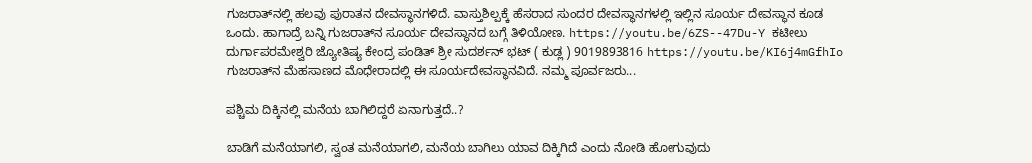ಗುಜರಾತ್‌ನಲ್ಲಿ ಹಲವು ಪುರಾತನ ದೇವಸ್ಥಾನಗಳಿದೆ. ವಾಸ್ತುಶಿಲ್ಪಕ್ಕೆ ಹೆಸರಾದ ಸುಂದರ ದೇವಸ್ಥಾನಗಳಲ್ಲಿ ಇಲ್ಲಿನ ಸೂರ್ಯ ದೇವಸ್ಥಾನ ಕೂಡ ಒಂದು. ಹಾಗಾದ್ರೆ ಬನ್ನಿ ಗುಜರಾತ್‌ನ ಸೂರ್ಯ ದೇವಸ್ಥಾನದ ಬಗ್ಗೆ ತಿಳಿಯೋಣ. https://youtu.be/6ZS--47Du-Y ಕಟೀಲು ದುರ್ಗಾಪರಮೇಶ್ವರಿ ಜ್ಯೋತಿಷ್ಯ ಕೇಂದ್ರ ಪಂಡಿತ್ ಶ್ರೀ ಸುದರ್ಶನ್ ಭಟ್ ( ಕುಡ್ಲ ) 9019893816 https://youtu.be/KI6j4mGfhIo ಗುಜರಾತ್‌ನ ಮೆಹಸಾಣದ ಮೊಧೇರಾದಲ್ಲಿ ಈ ಸೂರ್ಯದೇವಸ್ಥಾನವಿದೆ. ನಮ್ಮ ಪೂರ್ವಜರು...

ಪಶ್ಚಿಮ ದಿಕ್ಕಿನಲ್ಲಿ ಮನೆಯ ಬಾಗಿಲಿದ್ದರೆ ಏನಾಗುತ್ತದೆ..?

ಬಾಡಿಗೆ ಮನೆಯಾಗಲಿ, ಸ್ವಂತ ಮನೆಯಾಗಲಿ, ಮನೆಯ ಬಾಗಿಲು ಯಾವ ದಿಕ್ಕಿಗಿದೆ ಎಂದು ನೋಡಿ ಹೋಗುವುದು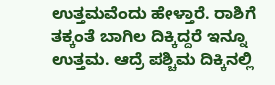ಉತ್ತಮವೆಂದು ಹೇಳ್ತಾರೆ. ರಾಶಿಗೆ ತಕ್ಕಂತೆ ಬಾಗಿಲ ದಿಕ್ಕಿದ್ದರೆ ಇನ್ನೂ ಉತ್ತಮ. ಆದ್ರೆ ಪಶ್ಚಿಮ ದಿಕ್ಕಿನಲ್ಲಿ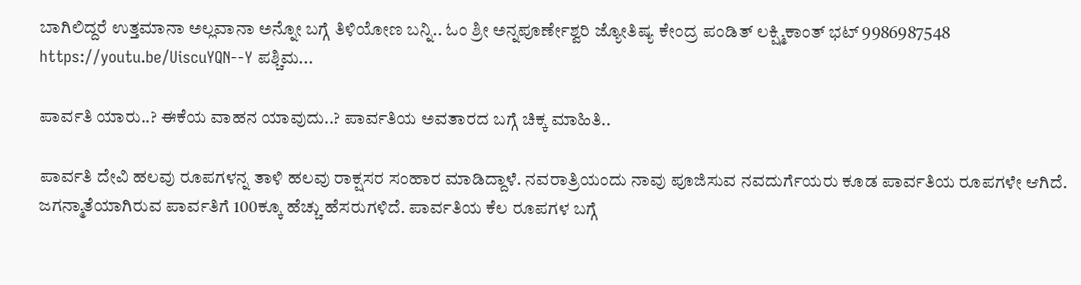ಬಾಗಿಲಿದ್ದರೆ ಉತ್ತಮಾನಾ ಅಲ್ಲವಾನಾ ಅನ್ನೋ ಬಗ್ಗೆ ತಿಳಿಯೋಣ ಬನ್ನಿ.. ಓಂ ಶ್ರೀ ಅನ್ನಪೂರ್ಣೇಶ್ವರಿ ಜ್ಯೋತಿಷ್ಯ ಕೇಂದ್ರ ಪಂಡಿತ್ ಲಕ್ಷ್ಮಿಕಾಂತ್ ಭಟ್ 9986987548 https://youtu.be/UiscuYQN--Y ಪಶ್ಚಿಮ...

ಪಾರ್ವತಿ ಯಾರು..? ಈಕೆಯ ವಾಹನ ಯಾವುದು..? ಪಾರ್ವತಿಯ ಅವತಾರದ ಬಗ್ಗೆ ಚಿಕ್ಕ ಮಾಹಿತಿ..

ಪಾರ್ವತಿ ದೇವಿ ಹಲವು ರೂಪಗಳನ್ನ ತಾಳಿ ಹಲವು ರಾಕ್ಷಸರ ಸಂಹಾರ ಮಾಡಿದ್ದಾಳೆ. ನವರಾತ್ರಿಯಂದು ನಾವು ಪೂಜಿಸುವ ನವದುರ್ಗೆಯರು ಕೂಡ ಪಾರ್ವತಿಯ ರೂಪಗಳೇ ಆಗಿದೆ. ಜಗನ್ಮಾತೆಯಾಗಿರುವ ಪಾರ್ವತಿಗೆ 100ಕ್ಕೂ ಹೆಚ್ಚು ಹೆಸರುಗಳಿದೆ. ಪಾರ್ವತಿಯ ಕೆಲ ರೂಪಗಳ ಬಗ್ಗೆ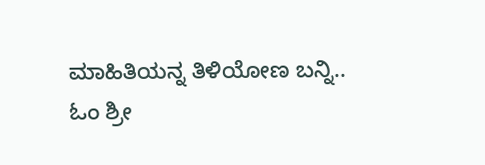ಮಾಹಿತಿಯನ್ನ ತಿಳಿಯೋಣ ಬನ್ನಿ.. ಓಂ ಶ್ರೀ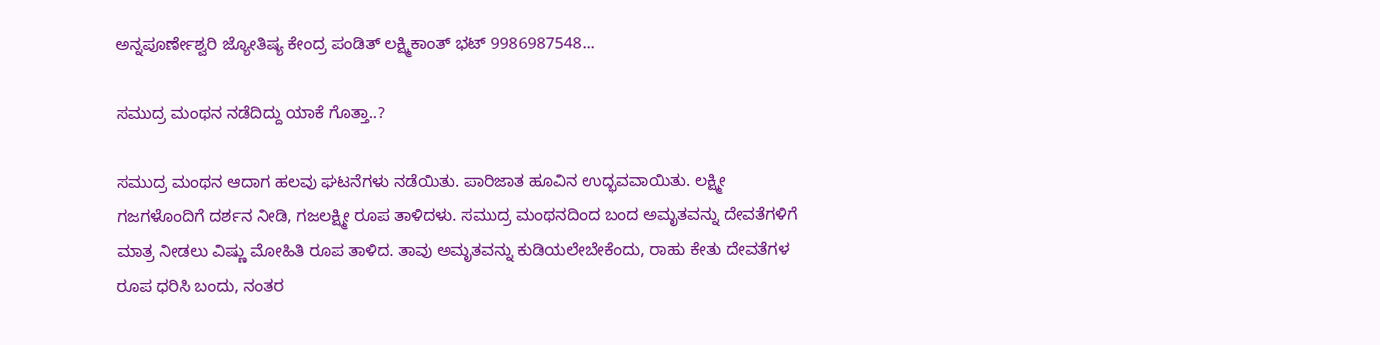ಅನ್ನಪೂರ್ಣೇಶ್ವರಿ ಜ್ಯೋತಿಷ್ಯ ಕೇಂದ್ರ ಪಂಡಿತ್ ಲಕ್ಷ್ಮಿಕಾಂತ್ ಭಟ್ 9986987548...

ಸಮುದ್ರ ಮಂಥನ ನಡೆದಿದ್ದು ಯಾಕೆ ಗೊತ್ತಾ..?

ಸಮುದ್ರ ಮಂಥನ ಆದಾಗ ಹಲವು ಘಟನೆಗಳು ನಡೆಯಿತು. ಪಾರಿಜಾತ ಹೂವಿನ ಉದ್ಭವವಾಯಿತು. ಲಕ್ಷ್ಮೀ ಗಜಗಳೊಂದಿಗೆ ದರ್ಶನ ನೀಡಿ, ಗಜಲಕ್ಷ್ಮೀ ರೂಪ ತಾಳಿದಳು. ಸಮುದ್ರ ಮಂಥನದಿಂದ ಬಂದ ಅಮೃತವನ್ನು ದೇವತೆಗಳಿಗೆ ಮಾತ್ರ ನೀಡಲು ವಿಷ್ಣು ಮೋಹಿತಿ ರೂಪ ತಾಳಿದ. ತಾವು ಅಮೃತವನ್ನು ಕುಡಿಯಲೇಬೇಕೆಂದು, ರಾಹು ಕೇತು ದೇವತೆಗಳ ರೂಪ ಧರಿಸಿ ಬಂದು, ನಂತರ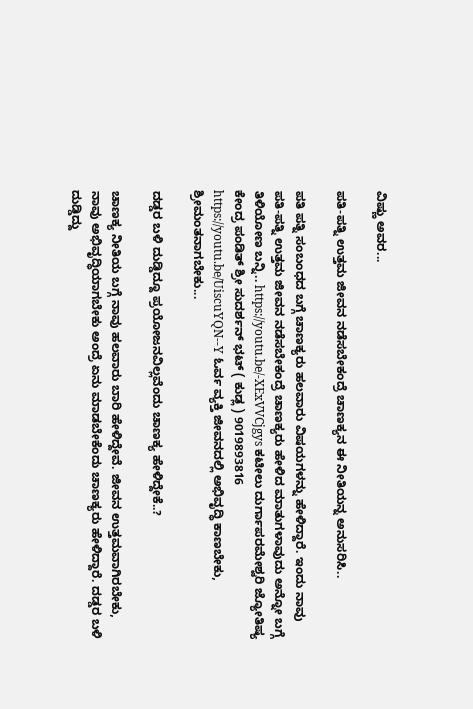ವಿಷ್ಣು ಅವರ...

ಪತಿ-ಪತ್ನಿ ಉತ್ತಮ ಜೀವನ ನಡೆಸಬೇಕಂದ್ರೆ ಚಾಣಕ್ಯನ ಈ ನೀತಿಯನ್ನ ಅನುಸರಿಸಿ..

ಪತಿ ಪತ್ನಿ ಸಂಬಂಧದ ಬಗ್ಗೆ ಚಾಣಕ್ಯರು ಹಲವಾರು ವಿಷಯಗಳನ್ನು ಹೇಳಿದ್ದಾರೆ. ಇಂದು ನಾವು ಪತಿ-ಪತ್ನಿ ಉತ್ತಮ ಜೀವನ ನಡೆಸಬೇಕಂದ್ರೆ ಚಾಣಕ್ಯರು ಹೇಳಿದ ಮಾತುಗಳಾವುದು ಅನ್ನೋ ಬಗ್ಗೆ ತಿಳಿಯೋಣ ಬನ್ನಿ.. https://youtu.be/-XExVVCjgys ಕಟೀಲು ದುರ್ಗಾಪರಮೇಶ್ವರಿ ಜ್ಯೋತಿಷ್ಯ ಕೇಂದ್ರ ಪಂಡಿತ್ ಶ್ರೀ ಸುದರ್ಶನ್ ಭಟ್ ( ಕುಡ್ಲ ) 9019893816 https://youtu.be/UiscuYQN--Y ಓರ್ವ ವ್ಯಕ್ತಿ ಜೀವನದಲ್ಲಿ ಅಭಿವೃದ್ಧಿ ಕಾಣಬೇಕು, ಶ್ರೀಮಂತನಾಗಬೇಕು...

ದಡ್ಡರ ಬಳಿ ದುಡ್ಡಿದ್ದೂ ಪ್ರಯೋಜನವಿಲ್ಲವೆಂದು ಚಾಣಕ್ಯ ಹೇಳಿದ್ದೇಕೆ..?

ಚಾಣಕ್ಯ ನೀತಿಯ ಬಗ್ಗೆ ನಾವು ಹಲವಾರು ಬಾರಿ ಹೇಳಿದ್ದೇವೆ. ಜೀವನ ಉತ್ತಮವಾಗಿರಬೇಕು, ನಾವು ಅಭಿವೃದ್ಧಿಯಾಗಬೇಕು ಅಂದ್ರೆ ಏನು ಮಾಡಬೇಕೆಂದು ಚಾಣಕ್ಯರು ಹೇಳಿದ್ದಾರೆ. ದಡ್ಡರ ಬಳಿ ದುಡ್ಡಿದ್ದು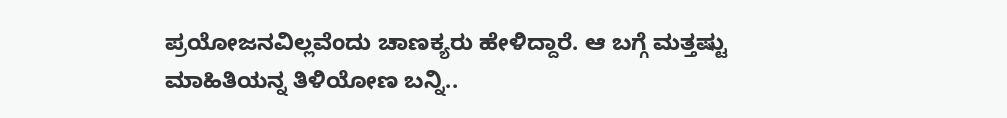ಪ್ರಯೋಜನವಿಲ್ಲವೆಂದು ಚಾಣಕ್ಯರು ಹೇಳಿದ್ದಾರೆ. ಆ ಬಗ್ಗೆ ಮತ್ತಷ್ಟು ಮಾಹಿತಿಯನ್ನ ತಿಳಿಯೋಣ ಬನ್ನಿ..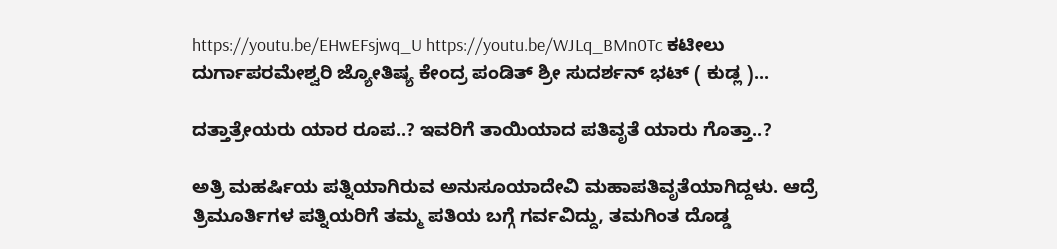https://youtu.be/EHwEFsjwq_U https://youtu.be/WJLq_BMn0Tc ಕಟೀಲು ದುರ್ಗಾಪರಮೇಶ್ವರಿ ಜ್ಯೋತಿಷ್ಯ ಕೇಂದ್ರ ಪಂಡಿತ್ ಶ್ರೀ ಸುದರ್ಶನ್ ಭಟ್ ( ಕುಡ್ಲ )...

ದತ್ತಾತ್ರೇಯರು ಯಾರ ರೂಪ..? ಇವರಿಗೆ ತಾಯಿಯಾದ ಪತಿವೃತೆ ಯಾರು ಗೊತ್ತಾ..?

ಅತ್ರಿ ಮಹರ್ಷಿಯ ಪತ್ನಿಯಾಗಿರುವ ಅನುಸೂಯಾದೇವಿ ಮಹಾಪತಿವೃತೆಯಾಗಿದ್ದಳು. ಆದ್ರೆ ತ್ರಿಮೂರ್ತಿಗಳ ಪತ್ನಿಯರಿಗೆ ತಮ್ಮ ಪತಿಯ ಬಗ್ಗೆ ಗರ್ವವಿದ್ದು, ತಮಗಿಂತ ದೊಡ್ಡ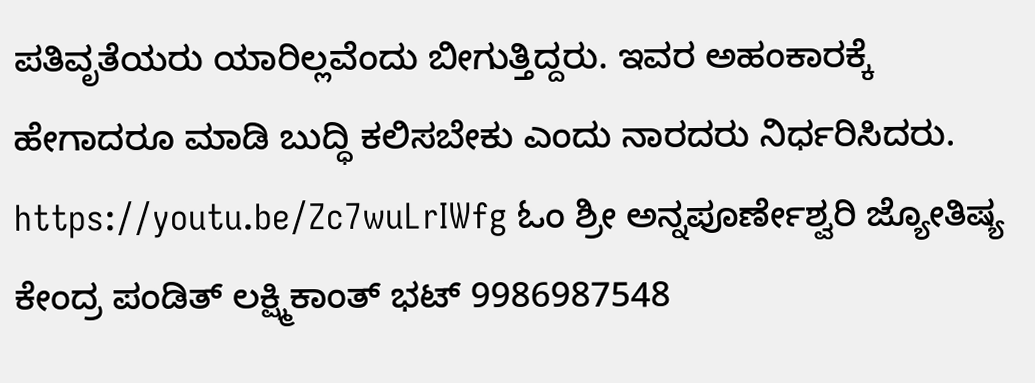ಪತಿವೃತೆಯರು ಯಾರಿಲ್ಲವೆಂದು ಬೀಗುತ್ತಿದ್ದರು. ಇವರ ಅಹಂಕಾರಕ್ಕೆ ಹೇಗಾದರೂ ಮಾಡಿ ಬುದ್ಧಿ ಕಲಿಸಬೇಕು ಎಂದು ನಾರದರು ನಿರ್ಧರಿಸಿದರು. https://youtu.be/Zc7wuLrIWfg ಓಂ ಶ್ರೀ ಅನ್ನಪೂರ್ಣೇಶ್ವರಿ ಜ್ಯೋತಿಷ್ಯ ಕೇಂದ್ರ ಪಂಡಿತ್ ಲಕ್ಷ್ಮಿಕಾಂತ್ ಭಟ್ 9986987548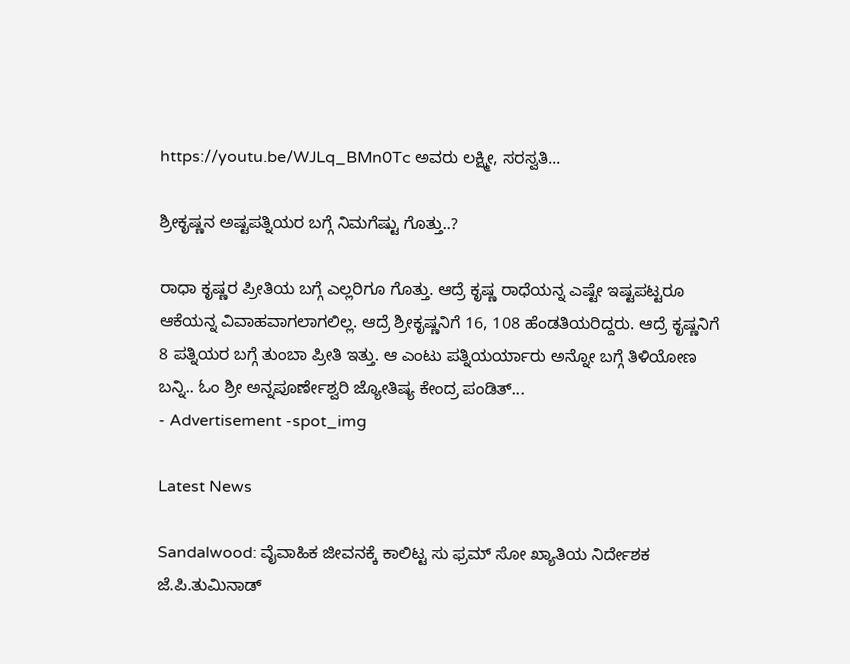https://youtu.be/WJLq_BMn0Tc ಅವರು ಲಕ್ಷ್ಮೀ, ಸರಸ್ವತಿ...

ಶ್ರೀಕೃಷ್ಣನ ಅಷ್ಟಪತ್ನಿಯರ ಬಗ್ಗೆ ನಿಮಗೆಷ್ಟು ಗೊತ್ತು..?

ರಾಧಾ ಕೃಷ್ಣರ ಪ್ರೀತಿಯ ಬಗ್ಗೆ ಎಲ್ಲರಿಗೂ ಗೊತ್ತು. ಆದ್ರೆ ಕೃಷ್ಣ ರಾಧೆಯನ್ನ ಎಷ್ಟೇ ಇಷ್ಟಪಟ್ಟರೂ ಆಕೆಯನ್ನ ವಿವಾಹವಾಗಲಾಗಲಿಲ್ಲ. ಆದ್ರೆ ಶ್ರೀಕೃಷ್ಣನಿಗೆ 16, 108 ಹೆಂಡತಿಯರಿದ್ದರು. ಆದ್ರೆ ಕೃಷ್ಣನಿಗೆ 8 ಪತ್ನಿಯರ ಬಗ್ಗೆ ತುಂಬಾ ಪ್ರೀತಿ ಇತ್ತು. ಆ ಎಂಟು ಪತ್ನಿಯರ್ಯಾರು ಅನ್ನೋ ಬಗ್ಗೆ ತಿಳಿಯೋಣ ಬನ್ನಿ.. ಓಂ ಶ್ರೀ ಅನ್ನಪೂರ್ಣೇಶ್ವರಿ ಜ್ಯೋತಿಷ್ಯ ಕೇಂದ್ರ ಪಂಡಿತ್...
- Advertisement -spot_img

Latest News

Sandalwood: ವೈವಾಹಿಕ ಜೀವನಕ್ಕೆ ಕಾಲಿಟ್ಟ ಸು ಫ್ರಮ್ ಸೋ ಖ್ಯಾತಿಯ ನಿರ್ದೇಶಕ ಜೆ.ಪಿ.ತುಮಿನಾಡ್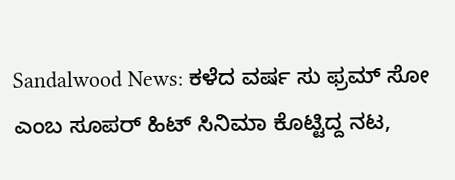Sandalwood News: ಕಳೆದ ವರ್ಷ ಸು ಫ್ರಮ್ ಸೋ ಎಂಬ ಸೂಪರ್ ಹಿಟ್ ಸಿನಿಮಾ ಕೊಟ್ಟಿದ್ದ ನಟ,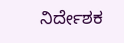ನಿರ್ದೇಶಕ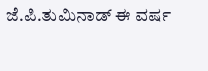ಜೆ.ಪಿ.ತುಮಿನಾಡ್ ಈ ವರ್ಷ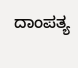ದಾಂಪತ್ಯ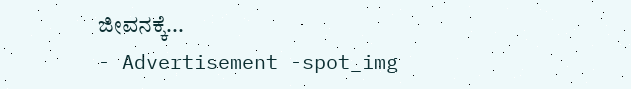ಜೀವನಕ್ಕೆ...
- Advertisement -spot_img